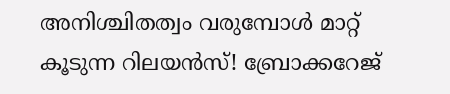അനിശ്ചിതത്വം വരുമ്പോള്‍ മാറ്റ് കൂടുന്ന റിലയന്‍സ്! ബ്രോക്കറേജ്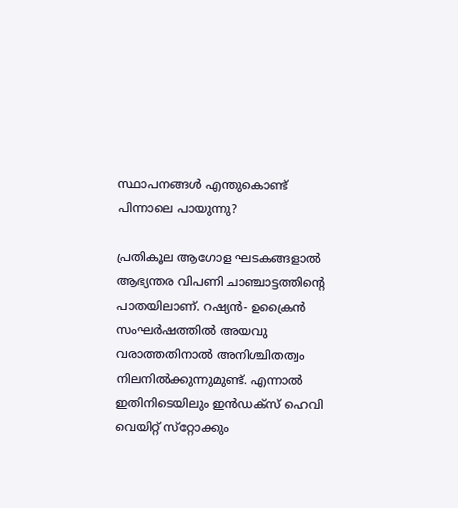സ്ഥാപനങ്ങള്‍ എന്തുകൊണ്ട് പിന്നാലെ പായുന്നു?

പ്രതികൂല ആഗോള ഘടകങ്ങളാല്‍ ആഭ്യന്തര വിപണി ചാഞ്ചാട്ടത്തിന്റെ പാതയിലാണ്. റഷ്യന്‍- ഉക്രൈന്‍ സംഘര്‍ഷത്തില്‍ അയവു വരാത്തതിനാല്‍ അനിശ്ചിതത്വം നിലനില്‍ക്കുന്നുമുണ്ട്. എന്നാല്‍ ഇതിനിടെയിലും ഇന്‍ഡക്‌സ് ഹെവി വെയിറ്റ് സ്‌റ്റോക്കും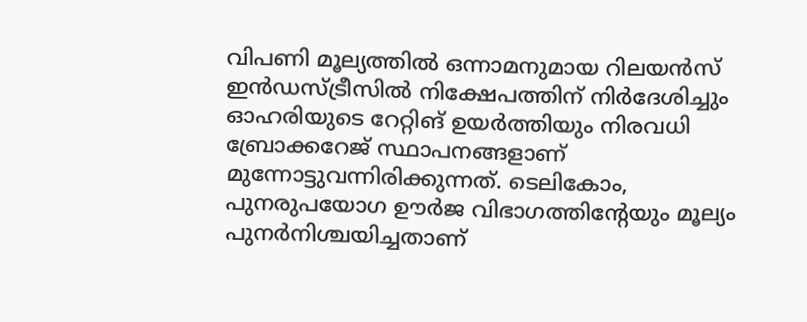വിപണി മൂല്യത്തില്‍ ഒന്നാമനുമായ റിലയന്‍സ് ഇൻഡസ്ട്രീസില്‍ നിക്ഷേപത്തിന് നിര്‍ദേശിച്ചും ഓഹരിയുടെ റേറ്റിങ് ഉയര്‍ത്തിയും നിരവധി ബ്രോക്കറേജ് സ്ഥാപനങ്ങളാണ് മുന്നോട്ടുവന്നിരിക്കുന്നത്. ടെലികോം, പുനരുപയോഗ ഊര്‍ജ വിഭാഗത്തിന്റേയും മൂല്യം പുനര്‍നിശ്ചയിച്ചതാണ്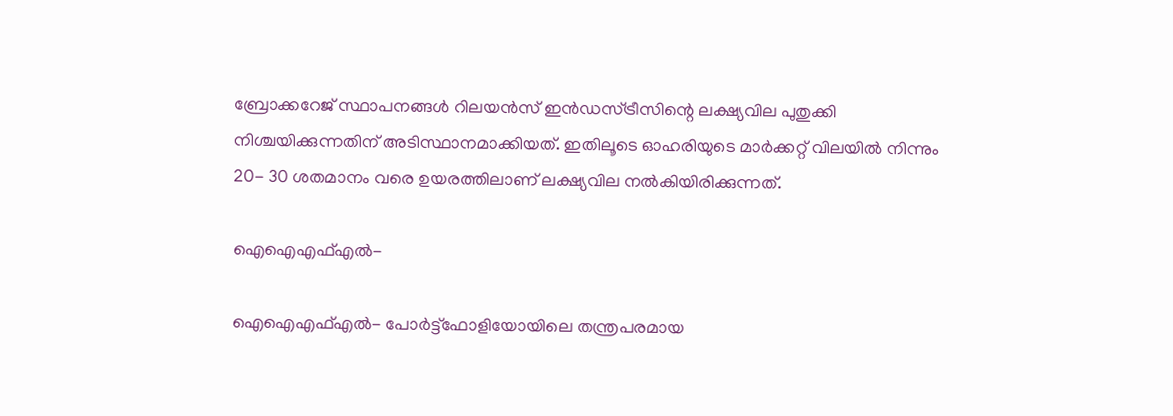ബ്രോക്കറേജ് സ്ഥാപനങ്ങള്‍ റിലയന്‍സ് ഇന്‍ഡസ്ട്രീസിന്റെ ലക്ഷ്യവില പുതുക്കി നിശ്ചയിക്കുന്നതിന് അടിസ്ഥാനമാക്കിയത്. ഇതിലൂടെ ഓഹരിയുടെ മാര്‍ക്കറ്റ് വിലയില്‍ നിന്നും 20- 30 ശതമാനം വരെ ഉയരത്തിലാണ് ലക്ഷ്യവില നല്‍കിയിരിക്കുന്നത്.

ഐഐഎഫ്എല്‍-

ഐഐഎഫ്എല്‍- പോര്‍ട്ട്‌ഫോളിയോയിലെ തന്ത്രപരമായ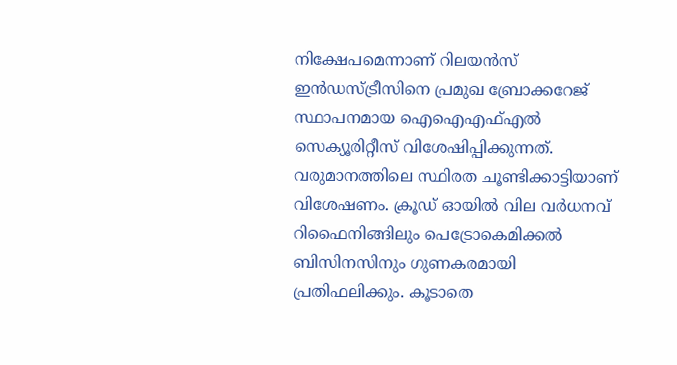നിക്ഷേപമെന്നാണ് റിലയന്‍സ് ഇന്‍ഡസ്ട്രീസിനെ പ്രമുഖ ബ്രോക്കറേജ് സ്ഥാപനമായ ഐഐഎഫ്എല്‍ സെക്യൂരിറ്റീസ് വിശേഷിപ്പിക്കുന്നത്. വരുമാനത്തിലെ സ്ഥിരത ചൂണ്ടിക്കാട്ടിയാണ് വിശേഷണം. ക്രൂഡ് ഓയില്‍ വില വര്‍ധനവ് റിഫൈനിങ്ങിലും പെട്രോകെമിക്കല്‍ ബിസിനസിനും ഗുണകരമായി പ്രതിഫലിക്കും. കൂടാതെ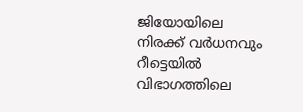ജിയോയിലെ നിരക്ക് വര്‍ധനവും റീട്ടെയില്‍ വിഭാഗത്തിലെ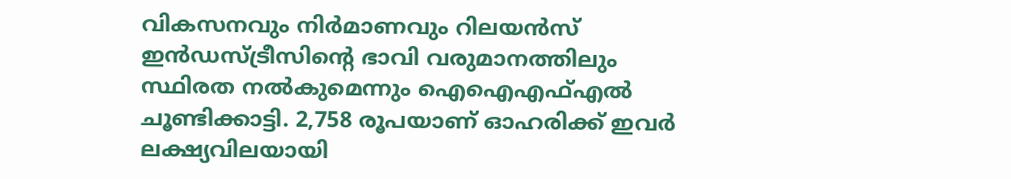വികസനവും നിര്‍മാണവും റിലയന്‍സ് ഇന്‍ഡസ്ട്രീസിന്റെ ഭാവി വരുമാനത്തിലും സ്ഥിരത നല്‍കുമെന്നും ഐഐഎഫ്എല്‍ ചൂണ്ടിക്കാട്ടി. 2,758 രൂപയാണ് ഓഹരിക്ക് ഇവര്‍ ലക്ഷ്യവിലയായി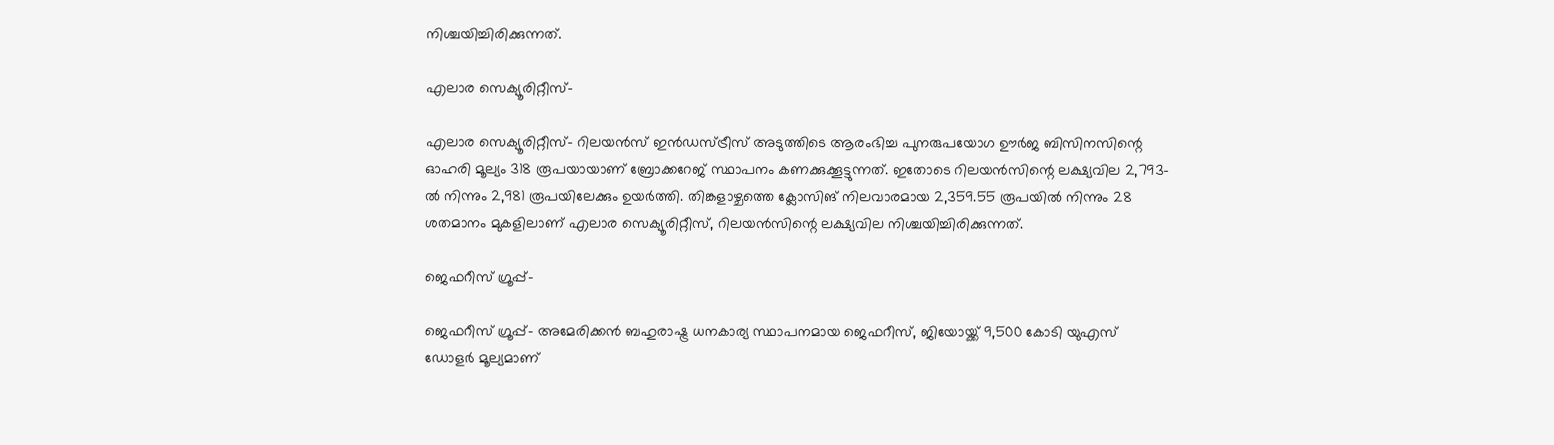നിശ്ചയിച്ചിരിക്കുന്നത്.

എലാര സെക്യൂരിറ്റീസ്-

എലാര സെക്യൂരിറ്റീസ്- റിലയന്‍സ് ഇന്‍ഡസ്ട്രീസ് അടുത്തിടെ ആരംഭിച്ച പുനരുപയോഗ ഊര്‍ജ ബിസിനസിന്റെ ഓഹരി മൂല്യം 318 രൂപയായാണ് ബ്രോക്കറേജ് സ്ഥാപനം കണക്കുക്കൂട്ടുന്നത്. ഇതോടെ റിലയന്‍സിന്റെ ലക്ഷ്യവില 2,793-ല്‍ നിന്നും 2,981 രൂപയിലേക്കും ഉയര്‍ത്തി. തിങ്കളാഴ്ചത്തെ ക്ലോസിങ് നിലവാരമായ 2,359.55 രൂപയില്‍ നിന്നും 28 ശതമാനം മുകളിലാണ് എലാര സെക്യൂരിറ്റീസ്, റിലയന്‍സിന്റെ ലക്ഷ്യവില നിശ്ചയിച്ചിരിക്കുന്നത്.

ജെഫറീസ് ഗ്രൂപ്പ്-

ജെഫറീസ് ഗ്രൂപ്പ്- അമേരിക്കന്‍ ബഹുരാഷ്ട്ര ധനകാര്യ സ്ഥാപനമായ ജെഫറീസ്, ജിയോയ്ക്ക് 9,500 കോടി യുഎസ് ഡോളര്‍ മൂല്യമാണ്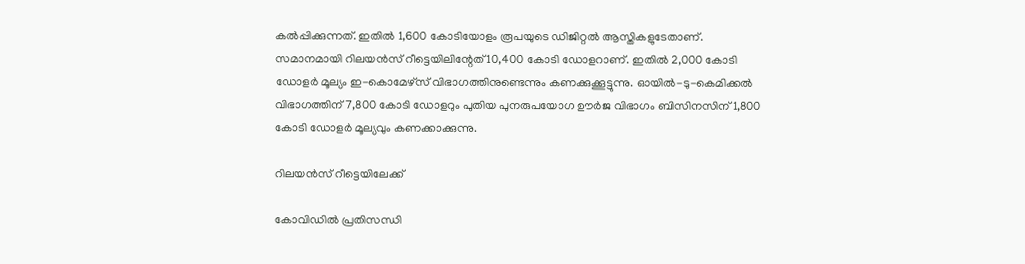കല്‍പ്പിക്കുന്നത്. ഇതില്‍ 1,600 കോടിയോളം രൂപയുടെ ഡിജിറ്റല്‍ ആസ്തികളുടേതാണ്. സമാനമായി റിലയന്‍സ് റീട്ടെയിലിന്റേത് 10,400 കോടി ഡോളറാണ്. ഇതില്‍ 2,000 കോടി ഡോളര്‍ മൂല്യം ഇ-കൊമേഴ്‌സ് വിഭാഗത്തിനുണ്ടെന്നും കണക്കുക്കൂട്ടുന്നു. ഓയില്‍-ടു-കെമിക്കല്‍ വിഭാഗത്തിന് 7,800 കോടി ഡോളറും പുതിയ പുനരുപയോഗ ഊര്‍ജ വിഭാഗം ബിസിനസിന് 1,800 കോടി ഡോളര്‍ മൂല്യവും കണക്കാക്കുന്നു.

റിലയന്‍സ് റീട്ടെയിലേക്ക്

കോവിഡില്‍ പ്രതിസന്ധി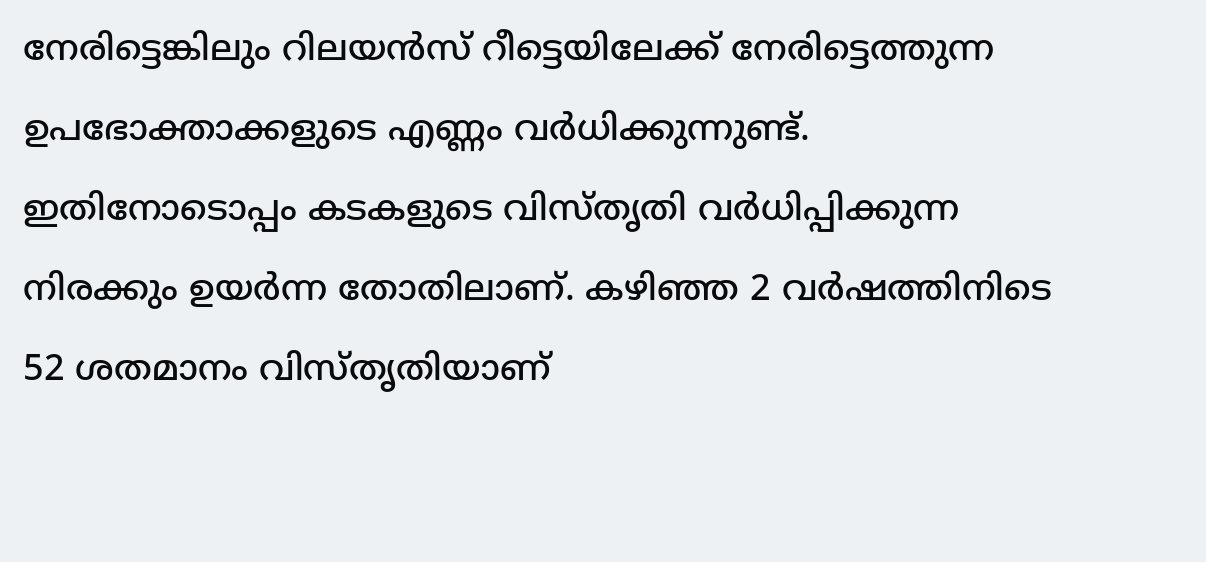നേരിട്ടെങ്കിലും റിലയന്‍സ് റീട്ടെയിലേക്ക് നേരിട്ടെത്തുന്ന ഉപഭോക്താക്കളുടെ എണ്ണം വര്‍ധിക്കുന്നുണ്ട്. ഇതിനോടൊപ്പം കടകളുടെ വിസ്തൃതി വര്‍ധിപ്പിക്കുന്ന നിരക്കും ഉയര്‍ന്ന തോതിലാണ്. കഴിഞ്ഞ 2 വര്‍ഷത്തിനിടെ 52 ശതമാനം വിസ്തൃതിയാണ്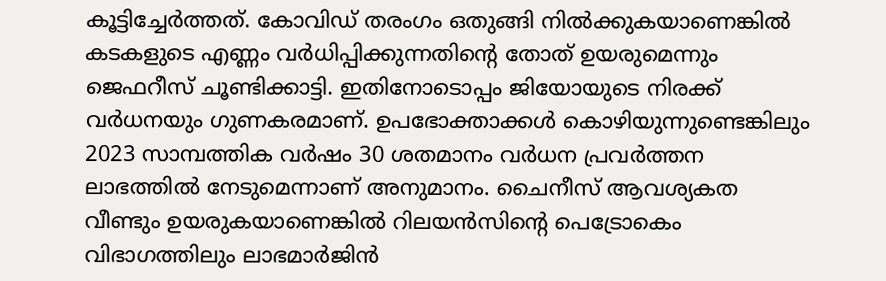കൂട്ടിച്ചേര്‍ത്തത്. കോവിഡ് തരംഗം ഒതുങ്ങി നില്‍ക്കുകയാണെങ്കില്‍ കടകളുടെ എണ്ണം വര്‍ധിപ്പിക്കുന്നതിന്റെ തോത് ഉയരുമെന്നും ജെഫറീസ് ചൂണ്ടിക്കാട്ടി. ഇതിനോടൊപ്പം ജിയോയുടെ നിരക്ക് വര്‍ധനയും ഗുണകരമാണ്. ഉപഭോക്താക്കള്‍ കൊഴിയുന്നുണ്ടെങ്കിലും 2023 സാമ്പത്തിക വര്‍ഷം 30 ശതമാനം വര്‍ധന പ്രവര്‍ത്തന ലാഭത്തില്‍ നേടുമെന്നാണ് അനുമാനം. ചൈനീസ് ആവശ്യകത വീണ്ടും ഉയരുകയാണെങ്കില്‍ റിലയന്‍സിന്റെ പെട്രോകെം വിഭാഗത്തിലും ലാഭമാര്‍ജിന്‍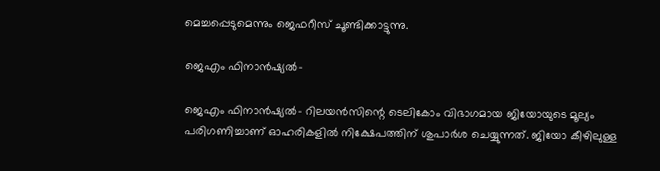മെച്ചപ്പെടുമെന്നും ജെഫറീസ് ചൂണ്ടിക്കാട്ടുന്നു.

ജെഎം ഫിനാന്‍ഷ്യല്‍-

ജെഎം ഫിനാന്‍ഷ്യല്‍- റിലയന്‍സിന്റെ ടെലികോം വിഭാഗമായ ജിയോയുടെ മൂല്യം പരിഗണിച്ചാണ് ഓഹരികളില്‍ നിക്ഷേപത്തിന് ശുപാര്‍ശ ചെയ്യുന്നത്. ജിയോ കീഴിലുള്ള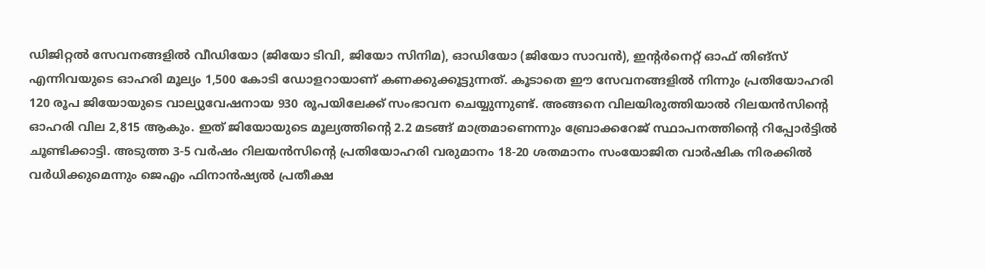ഡിജിറ്റല്‍ സേവനങ്ങളില്‍ വീഡിയോ (ജിയോ ടിവി, ജിയോ സിനിമ), ഓഡിയോ (ജിയോ സാവന്‍), ഇന്റര്‍നെറ്റ് ഓഫ് തിങ്‌സ് എന്നിവയുടെ ഓഹരി മൂല്യം 1,500 കോടി ഡോളറായാണ് കണക്കുക്കൂട്ടുന്നത്. കൂടാതെ ഈ സേവനങ്ങളില്‍ നിന്നും പ്രതിയോഹരി 120 രൂപ ജിയോയുടെ വാല്യുവേഷനായ 930 രൂപയിലേക്ക് സംഭാവന ചെയ്യുന്നുണ്ട്. അങ്ങനെ വിലയിരുത്തിയാല്‍ റിലയന്‍സിന്റെ ഓഹരി വില 2,815 ആകും. ഇത് ജിയോയുടെ മൂല്യത്തിന്റെ 2.2 മടങ്ങ് മാത്രമാണെന്നും ബ്രോക്കറേജ് സ്ഥാപനത്തിന്റെ റിപ്പോര്‍ട്ടില്‍ ചൂണ്ടിക്കാട്ടി. അടുത്ത 3-5 വര്‍ഷം റിലയന്‍സിന്റെ പ്രതിയോഹരി വരുമാനം 18-20 ശതമാനം സംയോജിത വാര്‍ഷിക നിരക്കില്‍ വര്‍ധിക്കുമെന്നും ജെഎം ഫിനാന്‍ഷ്യല്‍ പ്രതീക്ഷ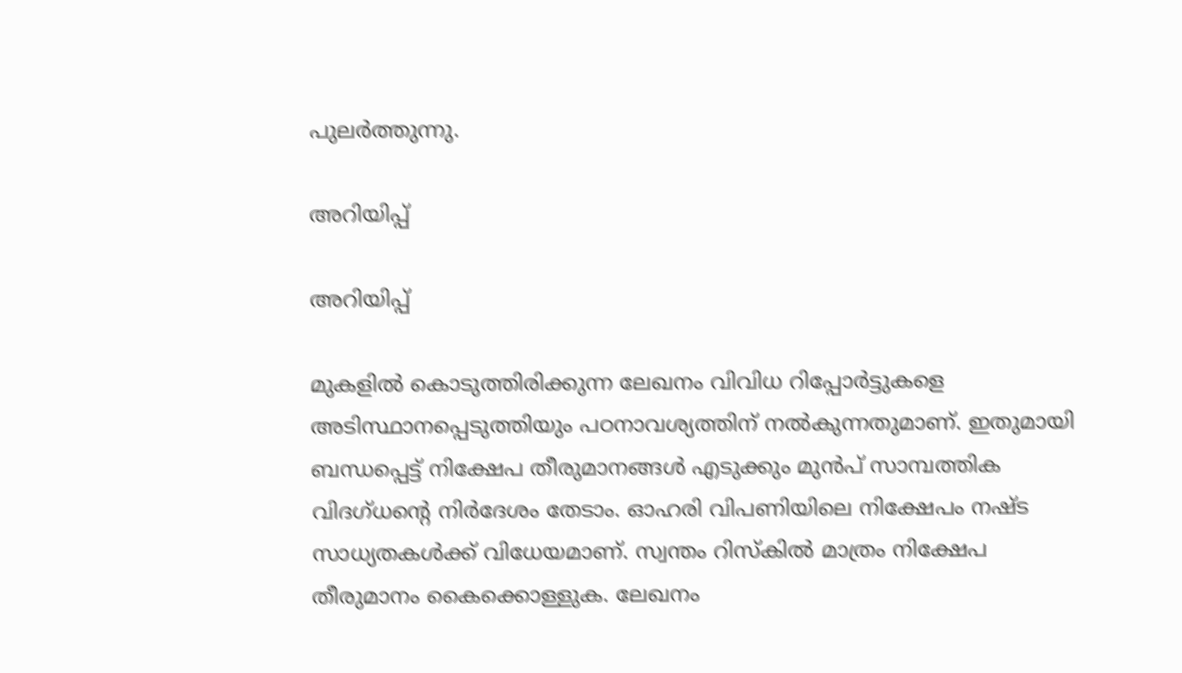പുലര്‍ത്തുന്നു.

അറിയിപ്പ്

അറിയിപ്പ്

മുകളില്‍ കൊടുത്തിരിക്കുന്ന ലേഖനം വിവിധ റിപ്പോര്‍ട്ടുകളെ അടിസ്ഥാനപ്പെടുത്തിയും പഠനാവശ്യത്തിന് നല്‍കുന്നതുമാണ്. ഇതുമായി ബന്ധപ്പെട്ട് നിക്ഷേപ തീരുമാനങ്ങള്‍ എടുക്കും മുന്‍പ് സാമ്പത്തിക വിദഗ്ധന്റെ നിര്‍ദേശം തേടാം. ഓഹരി വിപണിയിലെ നിക്ഷേപം നഷ്ട സാധ്യതകള്‍ക്ക് വിധേയമാണ്. സ്വന്തം റിസ്‌കില്‍ മാത്രം നിക്ഷേപ തീരുമാനം കൈക്കൊള്ളുക. ലേഖനം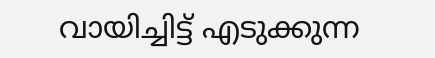വായിച്ചിട്ട് എടുക്കുന്ന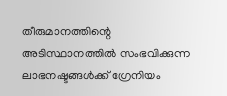തീരുമാനത്തിന്റെ അടിസ്ഥാനത്തില്‍ സംഭവിക്കുന്ന ലാഭനഷ്ടങ്ങള്‍ക്ക് ഗ്രേനിയം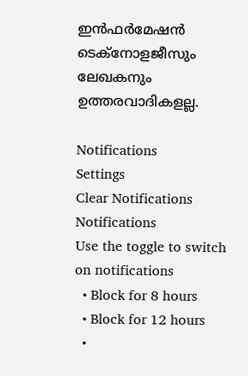ഇന്‍ഫര്‍മേഷന്‍ ടെക്നോളജീസും ലേഖകനും ഉത്തരവാദികളല്ല.

Notifications
Settings
Clear Notifications
Notifications
Use the toggle to switch on notifications
  • Block for 8 hours
  • Block for 12 hours
  •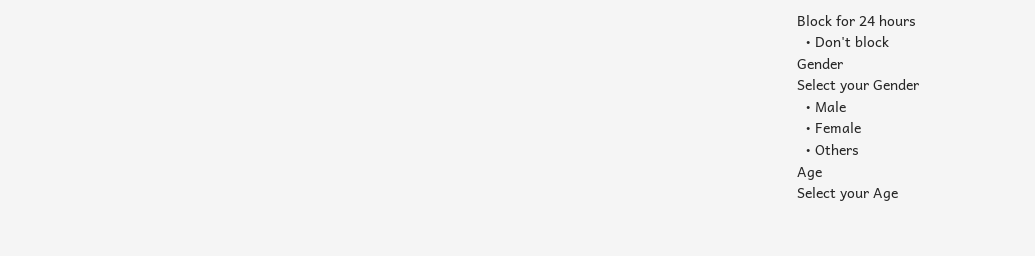Block for 24 hours
  • Don't block
Gender
Select your Gender
  • Male
  • Female
  • Others
Age
Select your Age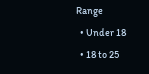Range
  • Under 18
  • 18 to 25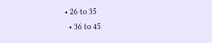• 26 to 35
  • 36 to 45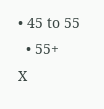• 45 to 55
  • 55+
X